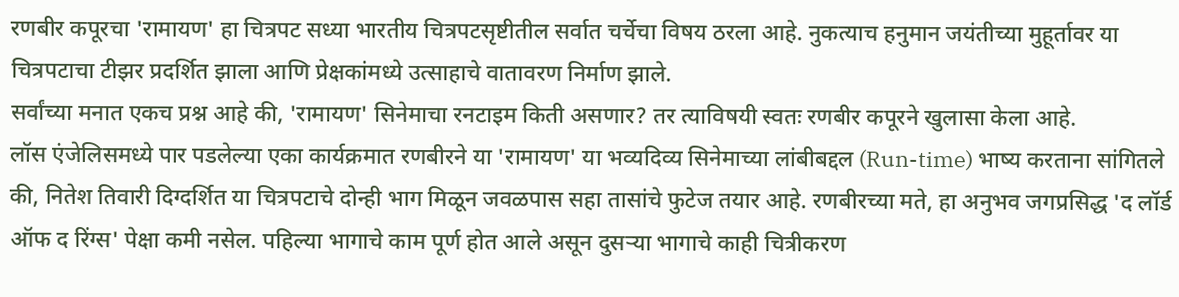रणबीर कपूरचा 'रामायण' हा चित्रपट सध्या भारतीय चित्रपटसृष्टीतील सर्वात चर्चेचा विषय ठरला आहे. नुकत्याच हनुमान जयंतीच्या मुहूर्तावर या चित्रपटाचा टीझर प्रदर्शित झाला आणि प्रेक्षकांमध्ये उत्साहाचे वातावरण निर्माण झाले.
सर्वांच्या मनात एकच प्रश्न आहे की, 'रामायण' सिनेमाचा रनटाइम किती असणार? तर त्याविषयी स्वतः रणबीर कपूरने खुलासा केला आहे.
लॉस एंजेलिसमध्ये पार पडलेल्या एका कार्यक्रमात रणबीरने या 'रामायण' या भव्यदिव्य सिनेमाच्या लांबीबद्दल (Run-time) भाष्य करताना सांगितले की, नितेश तिवारी दिग्दर्शित या चित्रपटाचे दोन्ही भाग मिळून जवळपास सहा तासांचे फुटेज तयार आहे. रणबीरच्या मते, हा अनुभव जगप्रसिद्ध 'द लॉर्ड ऑफ द रिंग्स' पेक्षा कमी नसेल. पहिल्या भागाचे काम पूर्ण होत आले असून दुसऱ्या भागाचे काही चित्रीकरण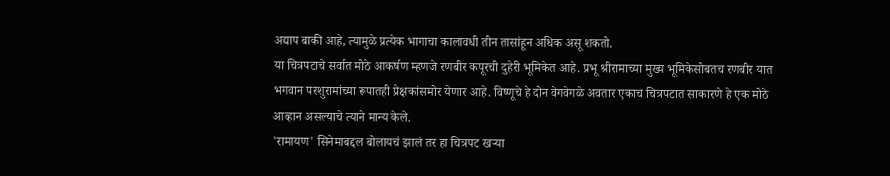अद्याप बाकी आहे, त्यामुळे प्रत्येक भागाचा कालावधी तीन तासांहून अधिक असू शकतो.
या चित्रपटाचे सर्वात मोठे आकर्षण म्हणजे रणबीर कपूरची दुहेरी भूमिकेत आहे. प्रभू श्रीरामाच्या मुख्य भूमिकेसोबतच रणबीर यात भगवान परशुरामांच्या रूपातही प्रेक्षकांसमोर येणार आहे. विष्णूचे हे दोन वेगवेगळे अवतार एकाच चित्रपटात साकारणे हे एक मोठे आव्हान असल्याचे त्याने मान्य केले.
'रामायण' सिनेमाबद्दल बोलायचं झालं तर हा चित्रपट खऱ्या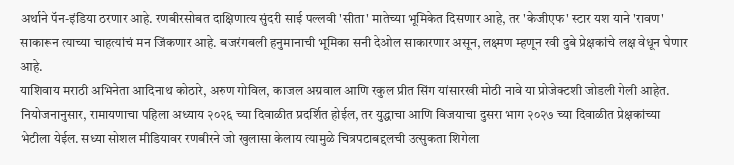अर्थाने पॅन-इंडिया ठरणार आहे. रणबीरसोबत दाक्षिणात्य सुंदरी साई पल्लवी 'सीता' मातेच्या भूमिकेत दिसणार आहे, तर 'केजीएफ' स्टार यश याने 'रावण' साकारून त्याच्या चाहत्यांचं मन जिंकणार आहे. बजरंगबली हनुमानाची भूमिका सनी देओल साकारणार असून, लक्ष्मण म्हणून रवी दुबे प्रेक्षकांचे लक्ष वेधून घेणार आहे.
याशिवाय मराठी अभिनेता आदिनाथ कोठारे, अरुण गोविल, काजल अग्रवाल आणि रकुल प्रीत सिंग यांसारखी मोठी नावे या प्रोजेक्टशी जोडली गेली आहेत. नियोजनानुसार, रामायणाचा पहिला अध्याय २०२६ च्या दिवाळीत प्रदर्शित होईल, तर युद्धाचा आणि विजयाचा दुसरा भाग २०२७ च्या दिवाळीत प्रेक्षकांच्या भेटीला येईल. सध्या सोशल मीडियावर रणबीरने जो खुलासा केलाय त्यामुळे चित्रपटाबद्दलची उत्सुकता शिगेला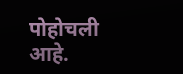पोहोचली आहे.